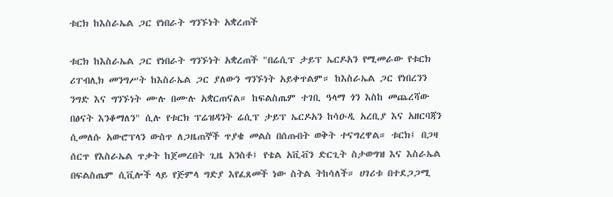ቱርክ ከእስራኤል ጋር የነበራት ግንኙነት አቋረጠች

ቱርክ ከእስራኤል ጋር የነበራት ግንኙነት አቋረጠች "በሬሲፕ ታይፕ ኤርዶአን የሚመራው የቱርክ ሪፐብሊክ መንግሥት ከእስራኤል ጋር ያለውን ግንኙነት አይቀጥልም። ከእስራኤል ጋር የነበረንን ንግድ እና ግንኙነት ሙሉ በሙሉ አቋርጠናል። ከፍልስጤም ተገቢ ዓላማ ጎን እስከ መጨረሻው በፅናት እንቆማለን" ሲሉ የቱርክ ፕሬዝዳንት ሬሲፕ ታይፕ ኤርዶአን ከሳዑዲ አረቢያ እና አዘርባጃን ሲመለሱ አውሮፕላን ውስጥ ለጋዜጠኞች ጥያቄ መልስ በሰጡበት ወቅት ተናግረዋል። ቱርክ፤ በጋዛ ሰርጥ የእስራኤል ጥቃት ከጀመረበት ጊዜ አንስቶ፤ የቴል አቪቭን ድርጊት ስታወግዝ እና እስራኤል በፍልስጤም ሲቪሎች ላይ የጅምላ ግድያ እየፈጸመች ነው ስትል ትከሳለች። ሀገሪቱ በተደጋጋሚ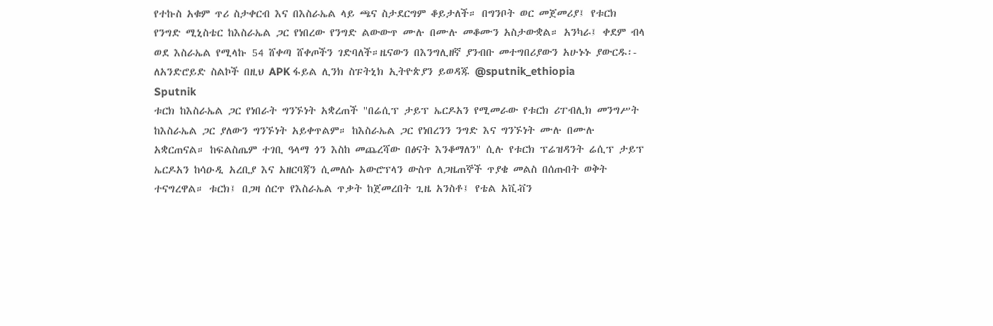የተኩስ አቁም ጥሪ ስታቀርብ እና በእስራኤል ላይ ጫና ስታደርግም ቆይታለች። በግንቦት ወር መጀመሪያ፤ የቱርክ የንግድ ሚኒስቴር ከእስራኤል ጋር የነበረው የንግድ ልውውጥ ሙሉ በሙሉ መቆሙን አስታውቋል። አንካራ፤ ቀደም ብላ ወደ እስራኤል የሚላኩ 54 ሸቀጣ ሸቀጦችን ገድባለች።ዜናውን በእንግሊዘኛ ያንብቡ መተግበሪያውን አሁኑኑ ያውርዱ፡- ለአንድሮይድ ስልኮች በዚህ APK ፋይል ሊንክ ስፑትኒክ ኢትዮጵያን ይወዳጁ @sputnik_ethiopia
Sputnik
ቱርክ ከእስራኤል ጋር የነበራት ግንኙነት አቋረጠች "በሬሲፕ ታይፕ ኤርዶአን የሚመራው የቱርክ ሪፐብሊክ መንግሥት ከእስራኤል ጋር ያለውን ግንኙነት አይቀጥልም። ከእስራኤል ጋር የነበረንን ንግድ እና ግንኙነት ሙሉ በሙሉ አቋርጠናል። ከፍልስጤም ተገቢ ዓላማ ጎን እስከ መጨረሻው በፅናት እንቆማለን" ሲሉ የቱርክ ፕሬዝዳንት ሬሲፕ ታይፕ ኤርዶአን ከሳዑዲ አረቢያ እና አዘርባጃን ሲመለሱ አውሮፕላን ውስጥ ለጋዜጠኞች ጥያቄ መልስ በሰጡበት ወቅት ተናግረዋል። ቱርክ፤ በጋዛ ሰርጥ የእስራኤል ጥቃት ከጀመረበት ጊዜ አንስቶ፤ የቴል አቪቭን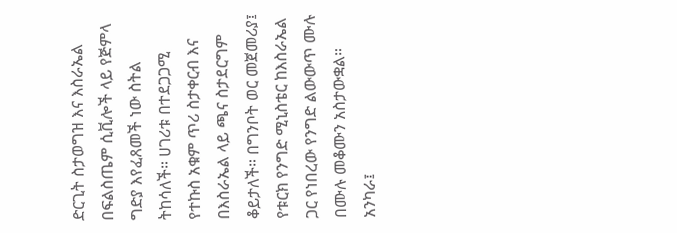ድርጊት ስታወግዝ እና እስራኤል በፍልስጤም ሲቪሎች ላይ የጅምላ ግድያ እየፈጸመች ነው ስትል ትከሳለች። ሀገሪቱ በተደጋጋሚ የተኩስ አቁም ጥሪ ስታቀርብ እና በእስራኤል ላይ ጫና ስታደርግም ቆይታለች። በግንቦት ወር መጀመሪያ፤ የቱርክ የንግድ ሚኒስቴር ከእስራኤል ጋር የነበረው የንግድ ልውውጥ ሙሉ በሙሉ መቆሙን አስታውቋል። አንካራ፤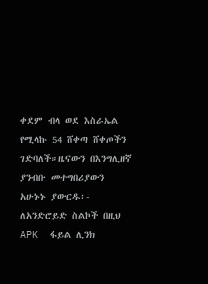ቀደም ብላ ወደ እስራኤል የሚላኩ 54 ሸቀጣ ሸቀጦችን ገድባለች።ዜናውን በእንግሊዘኛ ያንብቡ መተግበሪያውን አሁኑኑ ያውርዱ፡- ለአንድሮይድ ስልኮች በዚህ APK  ፋይል ሊንክ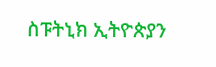ስፑትኒክ ኢትዮጵያን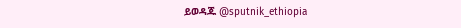ይወዳጁ @sputnik_ethiopia